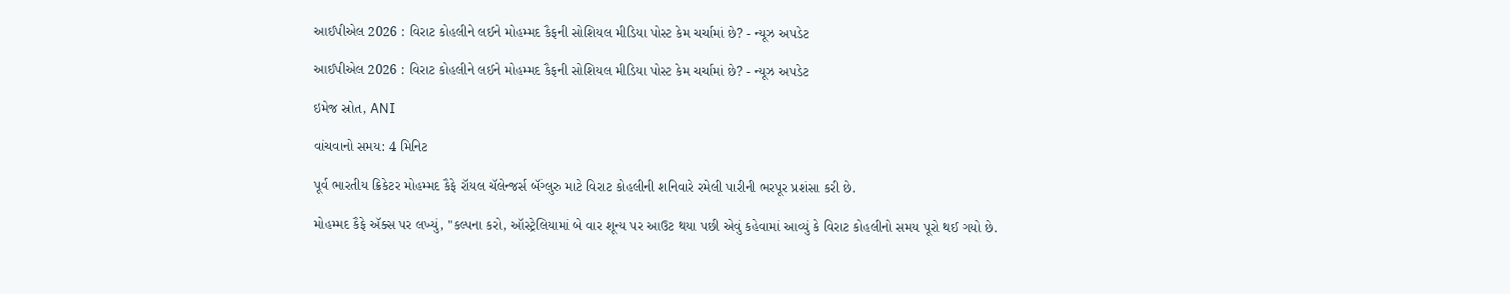આઈપીએલ 2026 : વિરાટ કોહલીને લઈને મોહમ્મદ કૈફની સોશિયલ મીડિયા પોસ્ટ કેમ ચર્ચામાં છે? - ન્યૂઝ અપડેટ

આઈપીએલ 2026 : વિરાટ કોહલીને લઈને મોહમ્મદ કૈફની સોશિયલ મીડિયા પોસ્ટ કેમ ચર્ચામાં છે? - ન્યૂઝ અપડેટ

ઇમેજ સ્રોત, ANI

વાંચવાનો સમય: 4 મિનિટ

પૂર્વ ભારતીય ક્રિકેટર મોહમ્મદ કૈફે રૉયલ ચૅલેન્જર્સ બૅંગ્લુરુ માટે વિરાટ કોહલીની શનિવારે રમેલી પારીની ભરપૂર પ્રશંસા કરી છે.

મોહમ્મદ કૈફે ઍક્સ પર લખ્યું, "કલ્પના કરો, ઑસ્ટ્રેલિયામાં બે વાર શૂન્ય પર આઉટ થયા પછી એવું કહેવામાં આવ્યું કે વિરાટ કોહલીનો સમય પૂરો થઈ ગયો છે.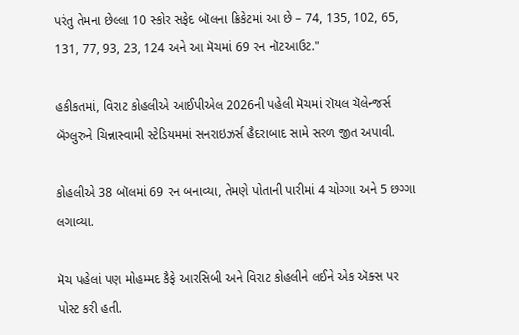પરંતુ તેમના છેલ્લા 10 સ્કોર સફેદ બૉલના ક્રિકેટમાં આ છે – 74, 135, 102, 65, 131, 77, 93, 23, 124 અને આ મૅચમાં 69 રન નૉટઆઉટ."

હકીકતમાં, વિરાટ કોહલીએ આઈપીએલ 2026ની પહેલી મૅચમાં રૉયલ ચૅલેન્જર્સ બૅંગ્લુરુને ચિન્નાસ્વામી સ્ટેડિયમમાં સનરાઇઝર્સ હૈદરાબાદ સામે સરળ જીત અપાવી.

કોહલીએ 38 બૉલમાં 69 રન બનાવ્યા, તેમણે પોતાની પારીમાં 4 ચોગ્ગા અને 5 છગ્ગા લગાવ્યા.

મૅચ પહેલાં પણ મોહમ્મદ કૈફે આરસિબી અને વિરાટ કોહલીને લઈને એક ઍક્સ પર પોસ્ટ કરી હતી.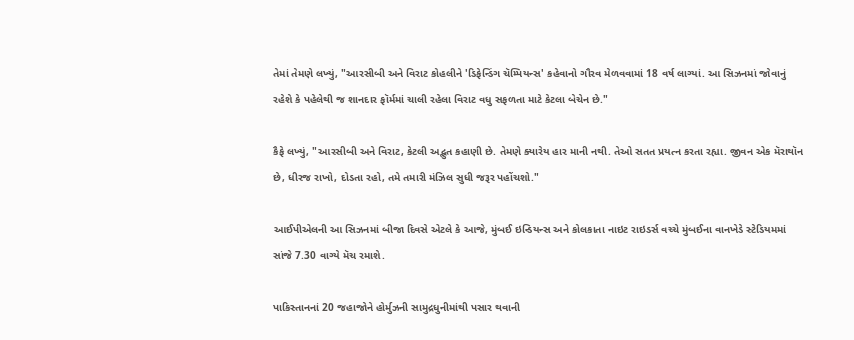તેમાં તેમણે લખ્યું, "આરસીબી અને વિરાટ કોહલીને 'ડિફેન્ડિંગ ચૅમ્પિયન્સ' કહેવાનો ગૌરવ મેળવવામાં 18 વર્ષ લાગ્યાં. આ સિઝનમાં જોવાનું રહેશે કે પહેલેથી જ શાનદાર ફૉર્મમાં ચાલી રહેલા વિરાટ વધુ સફળતા માટે કેટલા બેચેન છે."

કૈફે લખ્યું, "આરસીબી અને વિરાટ, કેટલી અદ્ભુત કહાણી છે. તેમણે ક્યારેય હાર માની નથી. તેઓ સતત પ્રયત્ન કરતા રહ્યા. જીવન એક મૅરાથૉન છે, ધીરજ રાખો, દોડતા રહો, તમે તમારી મંઝિલ સુધી જરૂર પહોંચશો."

આઈપીએલની આ સિઝનમાં બીજા દિવસે એટલે કે આજે, મુંબઈ ઇન્ડિયન્સ અને કોલકાતા નાઇટ રાઇડર્સ વચ્ચે મુંબઈના વાનખેડે સ્ટેડિયમમાં સાંજે 7.30 વાગ્યે મૅચ રમાશે.

પાકિસ્તાનનાં 20 જહાજોને હોર્મુઝની સામુદ્રધુનીમાંથી પસાર થવાની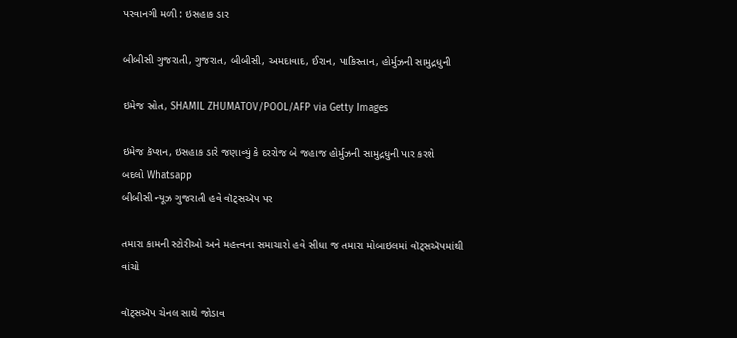પરવાનગી મળી : ઇસહાક ડાર

બીબીસી ગુજરાતી, ગુજરાત, બીબીસી, અમદાવાદ, ઈરાન, પાકિસ્તાન, હોર્મુઝની સામુદ્રધુની

ઇમેજ સ્રોત, SHAMIL ZHUMATOV/POOL/AFP via Getty Images

ઇમેજ કૅપ્શન, ઇસહાક ડારે જણાવ્યું કે દરરોજ બે જહાજ હોર્મુઝની સામુદ્રધુની પાર કરશે
બદલો Whatsapp
બીબીસી ન્યૂઝ ગુજરાતી હવે વૉટ્સઍપ પર

તમારા કામની સ્ટોરીઓ અને મહત્ત્વના સમાચારો હવે સીધા જ તમારા મોબાઇલમાં વૉટ્સઍપમાંથી વાંચો

વૉટ્સઍપ ચેનલ સાથે જોડાવ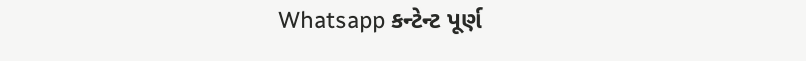Whatsapp કન્ટેન્ટ પૂર્ણ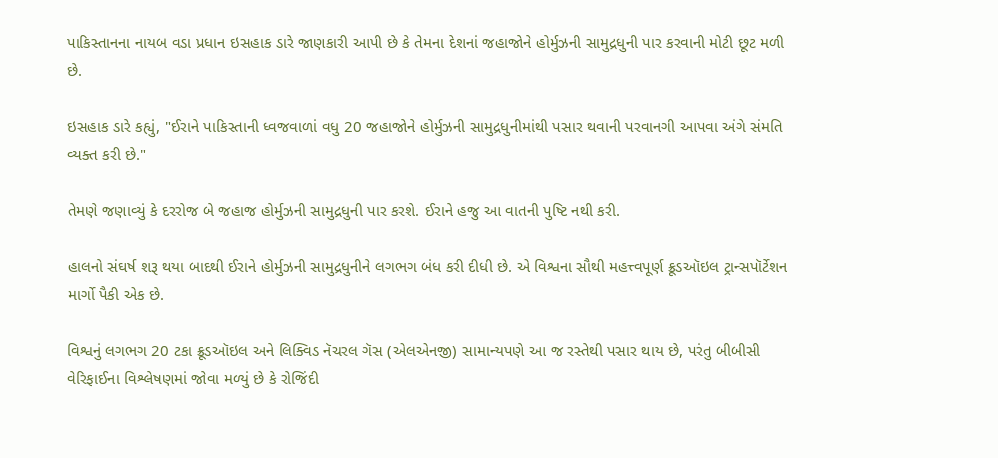પાકિસ્તાનના નાયબ વડા પ્રધાન ઇસહાક ડારે જાણકારી આપી છે કે તેમના દેશનાં જહાજોને હોર્મુઝની સામુદ્રધુની પાર કરવાની મોટી છૂટ મળી છે.

ઇસહાક ડારે કહ્યું, "ઈરાને પાકિસ્તાની ધ્વજવાળાં વધુ 20 જહાજોને હોર્મુઝની સામુદ્રધુનીમાંથી પસાર થવાની પરવાનગી આપવા અંગે સંમતિ વ્યક્ત કરી છે."

તેમણે જણાવ્યું કે દરરોજ બે જહાજ હોર્મુઝની સામુદ્રધુની પાર કરશે. ઈરાને હજુ આ વાતની પુષ્ટિ નથી કરી.

હાલનો સંઘર્ષ શરૂ થયા બાદથી ઈરાને હોર્મુઝની સામુદ્રધુનીને લગભગ બંધ કરી દીધી છે. એ વિશ્વના સૌથી મહત્ત્વપૂર્ણ ક્રૂડઑઇલ ટ્રાન્સપૉર્ટેશન માર્ગો પૈકી એક છે.

વિશ્વનું લગભગ 20 ટકા ક્રૂડઑઇલ અને લિક્વિડ નૅચરલ ગૅસ (એલએનજી) સામાન્યપણે આ જ રસ્તેથી પસાર થાય છે, પરંતુ બીબીસી વેરિફાઈના વિશ્લેષણમાં જોવા મળ્યું છે કે રોજિંદી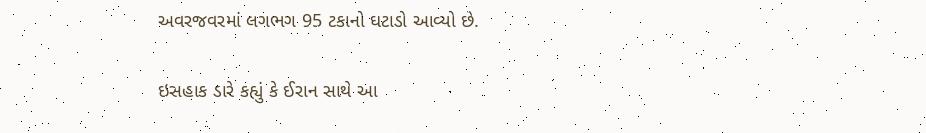અવરજવરમાં લગભગ 95 ટકાનો ઘટાડો આવ્યો છે.

ઇસહાક ડારે કહ્યું કે ઈરાન સાથે આ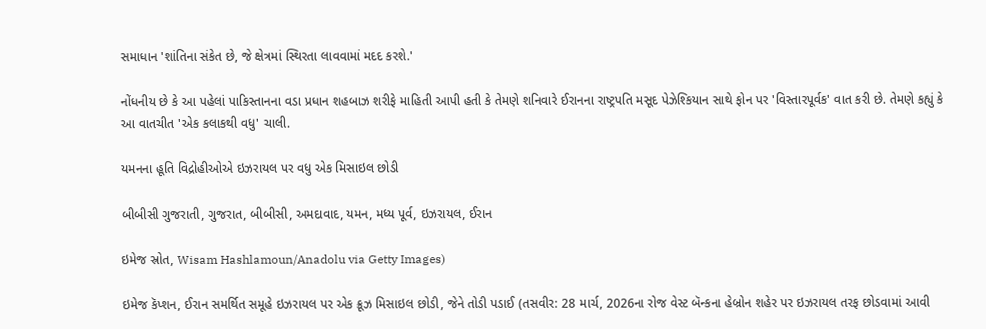સમાધાન 'શાંતિના સંકેત છે, જે ક્ષેત્રમાં સ્થિરતા લાવવામાં મદદ કરશે.'

નોંધનીય છે કે આ પહેલાં પાકિસ્તાનના વડા પ્રધાન શહબાઝ શરીફે માહિતી આપી હતી કે તેમણે શનિવારે ઈરાનના રાષ્ટ્રપતિ મસૂદ પેઝેશ્કિયાન સાથે ફોન પર 'વિસ્તારપૂર્વક' વાત કરી છે. તેમણે કહ્યું કે આ વાતચીત 'એક કલાકથી વધુ' ચાલી.

યમનના હૂતિ વિદ્રોહીઓએ ઇઝરાયલ પર વધુ એક મિસાઇલ છોડી

બીબીસી ગુજરાતી, ગુજરાત, બીબીસી, અમદાવાદ, યમન, મધ્ય પૂર્વ, ઇઝરાયલ, ઈરાન

ઇમેજ સ્રોત, Wisam Hashlamoun/Anadolu via Getty Images)

ઇમેજ કૅપ્શન, ઈરાન સમર્થિત સમૂહે ઇઝરાયલ પર એક ક્રૂઝ મિસાઇલ છોડી, જેને તોડી પડાઈ (તસવીર: 28 માર્ચ, 2026ના રોજ વેસ્ટ બૅન્કના હેબ્રોન શહેર પર ઇઝરાયલ તરફ છોડવામાં આવી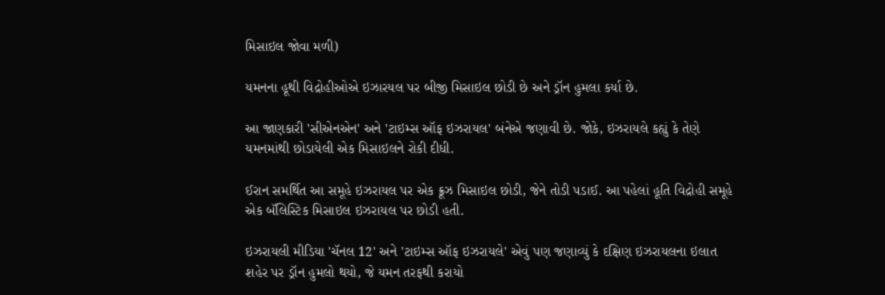મિસાઇલ જોવા મળી)

યમનના હૂથી વિદ્રોહીઓએ ઇઝારયલ પર બીજી મિસાઇલ છોડી છે અને ડ્રૉન હુમલા કર્યા છે.

આ જાણકારી 'સીએનએન' અને 'ટાઇમ્સ ઑફ ઇઝરાયલ' બંનેએ જણાવી છે. જોકે, ઇઝરાયલે કહ્યું કે તેણે યમનમાંથી છોડાયેલી એક મિસાઇલને રોકી દીધી.

ઈરાન સમર્થિત આ સમૂહે ઇઝરાયલ પર એક ક્રૂઝ મિસાઇલ છોડી, જેને તોડી પડાઈ. આ પહેલાં હૂતિ વિદ્રોહી સમૂહે એક બૅલિસ્ટિક મિસાઇલ ઇઝરાયલ પર છોડી હતી.

ઇઝરાયલી મીડિયા 'ચૅનલ 12' અને 'ટાઇમ્સ ઑફ ઇઝરાયલે' એવું પણ જણાવ્યું કે દક્ષિણ ઇઝરાયલના ઇલાત શહેર પર ડ્રૉન હુમલો થયો, જે યમન તરફથી કરાયો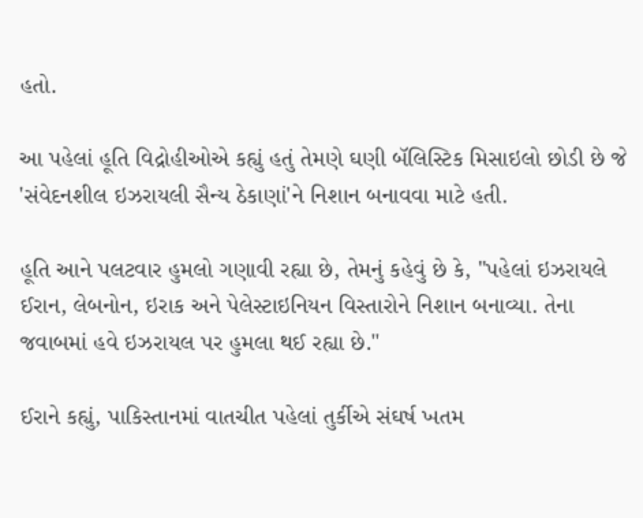હતો.

આ પહેલાં હૂતિ વિદ્રોહીઓએ કહ્યું હતું તેમણે ઘણી બૅલિસ્ટિક મિસાઇલો છોડી છે જે 'સંવેદનશીલ ઇઝરાયલી સૈન્ય ઠેકાણાં'ને નિશાન બનાવવા માટે હતી.

હૂતિ આને પલટવાર હુમલો ગણાવી રહ્યા છે, તેમનું કહેવું છે કે, "પહેલાં ઇઝરાયલે ઈરાન, લેબનોન, ઇરાક અને પેલેસ્ટાઇનિયન વિસ્તારોને નિશાન બનાવ્યા. તેના જવાબમાં હવે ઇઝરાયલ પર હુમલા થઈ રહ્યા છે."

ઈરાને કહ્યું, પાકિસ્તાનમાં વાતચીત પહેલાં તુર્કીએ સંઘર્ષ ખતમ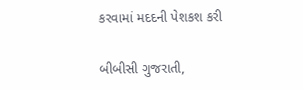કરવામાં મદદની પેશકશ કરી

બીબીસી ગુજરાતી,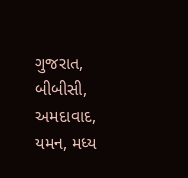ગુજરાત, બીબીસી, અમદાવાદ, યમન, મધ્ય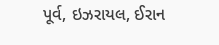પૂર્વ, ઇઝરાયલ, ઈરાન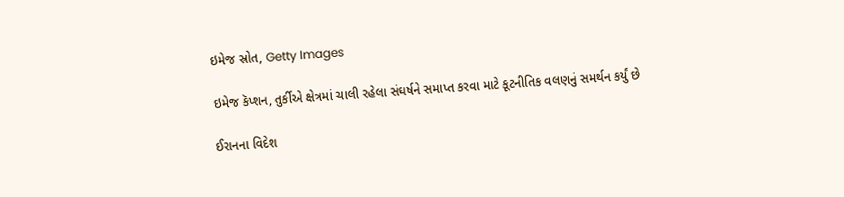ઇમેજ સ્રોત, Getty Images

ઇમેજ કૅપ્શન, તુર્કીએ ક્ષેત્રમાં ચાલી રહેલા સંઘર્ષને સમાપ્ત કરવા માટે કૂટનીતિક વલણનું સમર્થન કર્યું છે

ઈરાનના વિદેશ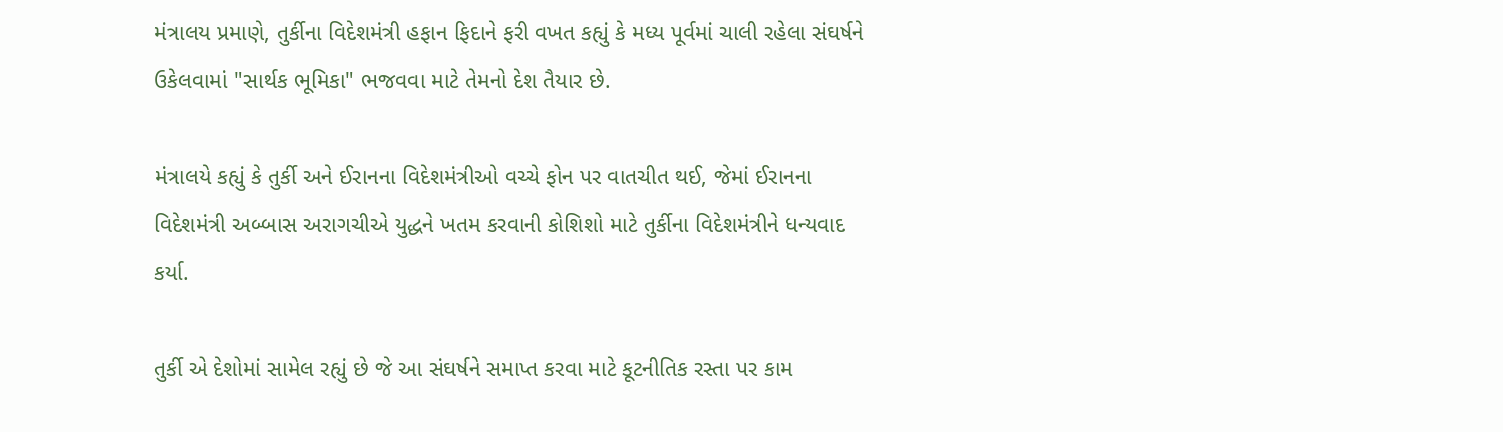મંત્રાલય પ્રમાણે, તુર્કીના વિદેશમંત્રી હફાન ફિદાને ફરી વખત કહ્યું કે મધ્ય પૂર્વમાં ચાલી રહેલા સંઘર્ષને ઉકેલવામાં "સાર્થક ભૂમિકા" ભજવવા માટે તેમનો દેશ તૈયાર છે.

મંત્રાલયે કહ્યું કે તુર્કી અને ઈરાનના વિદેશમંત્રીઓ વચ્ચે ફોન પર વાતચીત થઈ, જેમાં ઈરાનના વિદેશમંત્રી અબ્બાસ અરાગચીએ યુદ્ધને ખતમ કરવાની કોશિશો માટે તુર્કીના વિદેશમંત્રીને ધન્યવાદ કર્યા.

તુર્કી એ દેશોમાં સામેલ રહ્યું છે જે આ સંઘર્ષને સમાપ્ત કરવા માટે કૂટનીતિક રસ્તા પર કામ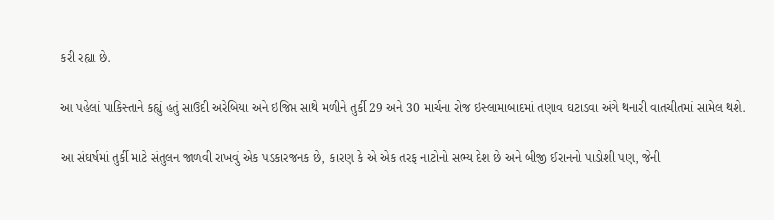કરી રહ્યા છે.

આ પહેલાં પાકિસ્તાને કહ્યું હતું સાઉદી અરેબિયા અને ઇજિપ્ત સાથે મળીને તુર્કી 29 અને 30 માર્ચના રોજ ઇસ્લામાબાદમાં તણાવ ઘટાડવા અંગે થનારી વાતચીતમાં સામેલ થશે.

આ સંઘર્ષમાં તુર્કી માટે સંતુલન જાળવી રાખવું એક પડકારજનક છે, કારણ કે એ એક તરફ નાટોનો સભ્ય દેશ છે અને બીજી ઈરાનનો પાડોશી પણ, જેની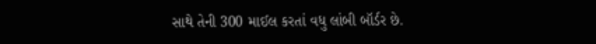સાથે તેની 300 માઈલ કરતાં વધુ લાંબી બૉર્ડર છે.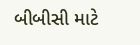બીબીસી માટે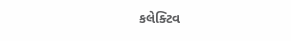કલેક્ટિવ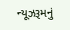ન્યૂઝરૂમનું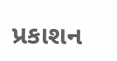પ્રકાશન